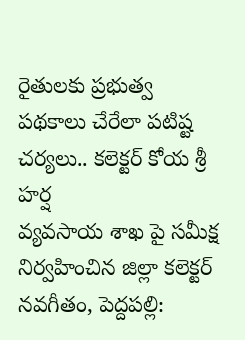రైతులకు ప్రభుత్వ పథకాలు చేరేలా పటిష్ట చర్యలు.. కలెక్టర్ కోయ శ్రీ హర్ష
వ్యవసాయ శాఖ పై సమీక్ష నిర్వహించిన జిల్లా కలెక్టర్ నవగీతం, పెద్దపల్లి: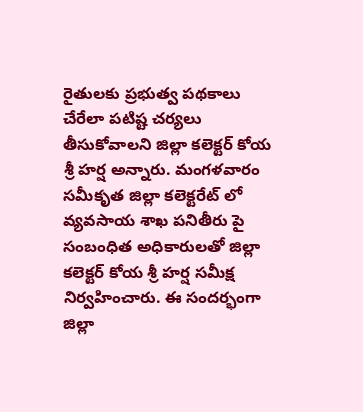రైతులకు ప్రభుత్వ పథకాలు చేరేలా పటిష్ట చర్యలు తీసుకోవాలని జిల్లా కలెక్టర్ కోయ శ్రీ హర్ష అన్నారు. మంగళవారం సమీకృత జిల్లా కలెక్టరేట్ లో వ్యవసాయ శాఖ పనితీరు పై సంబంధిత అధికారులతో జిల్లా కలెక్టర్ కోయ శ్రీ హర్ష సమీక్ష నిర్వహించారు. ఈ సందర్భంగా జిల్లా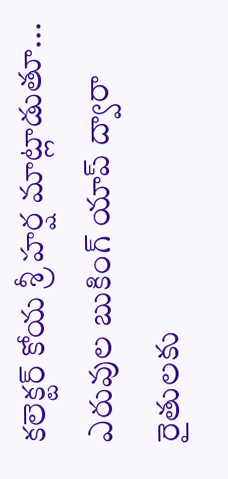కలెక్టర్ కోయ శ్రీ హర్ష మాట్లాడుతూ... ఎరువుల బుకింగ్ యాప్ ద్వారా రైతులకు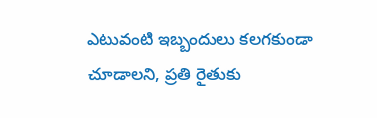ఎటువంటి ఇబ్బందులు కలగకుండా చూడాలని, ప్రతి రైతుకు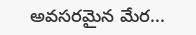అవసరమైన మేర...